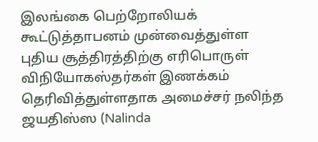இலங்கை பெற்றோலியக் கூட்டுத்தாபனம் முன்வைத்துள்ள புதிய சூத்திரத்திற்கு எரிபொருள் விநியோகஸ்தர்கள் இணக்கம் தெரிவித்துள்ளதாக அமைச்சர் நலிந்த ஜயதிஸ்ஸ (Nalinda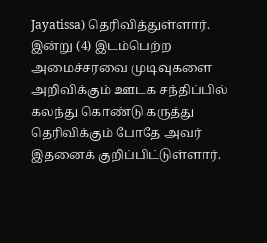Jayatissa) தெரிவித்துள்ளார்.
இன்று (4) இடம்பெற்ற அமைச்சரவை முடிவுகளை அறிவிக்கும் ஊடக சந்திப்பில் கலந்து கொண்டு கருத்து தெரிவிக்கும் போதே அவர் இதனைக் குறிப்பிட்டுள்ளார்.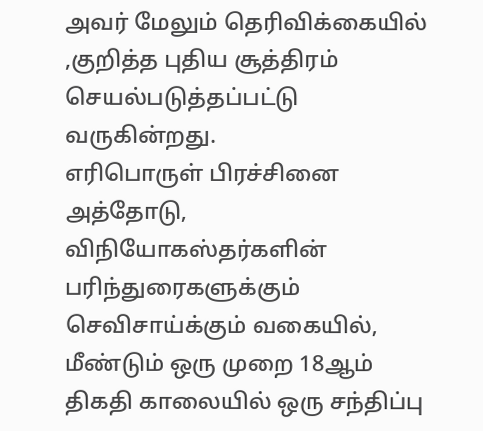அவர் மேலும் தெரிவிக்கையில் ,குறித்த புதிய சூத்திரம் செயல்படுத்தப்பட்டு வருகின்றது.
எரிபொருள் பிரச்சினை
அத்தோடு, விநியோகஸ்தர்களின் பரிந்துரைகளுக்கும் செவிசாய்க்கும் வகையில், மீண்டும் ஒரு முறை 18ஆம் திகதி காலையில் ஒரு சந்திப்பு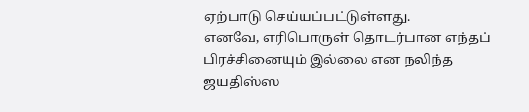ஏற்பாடு செய்யப்பட்டுள்ளது.
எனவே, எரிபொருள் தொடர்பான எந்தப் பிரச்சினையும் இல்லை என நலிந்த ஜயதிஸ்ஸ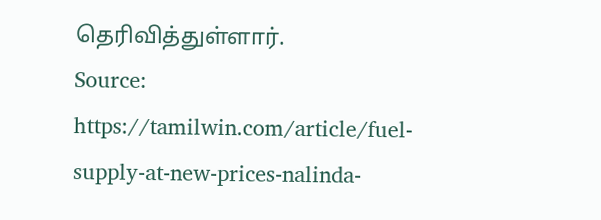தெரிவித்துள்ளார்.
Source: https://tamilwin.com/article/fuel-supply-at-new-prices-nalinda-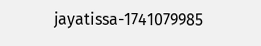jayatissa-1741079985